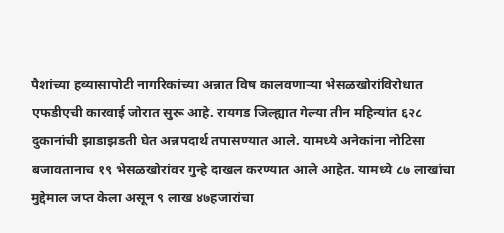पैशांच्या हव्यासापोटी नागरिकांच्या अन्नात विष कालवणाऱ्या भेसळखोरांविरोधात एफडीएची कारवाई जोरात सुरू आहे. रायगड जिल्ह्यात गेल्या तीन महिन्यांत ६२८ दुकानांची झाडाझडती घेत अन्नपदार्थ तपासण्यात आले. यामध्ये अनेकांना नोटिसा बजावतानाच १९ भेसळखोरांवर गुन्हे दाखल करण्यात आले आहेत. यामध्ये ८७ लाखांचा मुद्देमाल जप्त केला असून ९ लाख ४७हजारांचा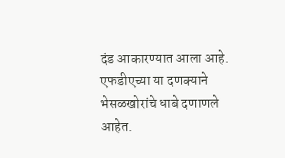दंड आकारण्यात आला आहे. एफडीएच्या या दणक्याने भेसळखोरांचे धाबे दणाणले आहेत.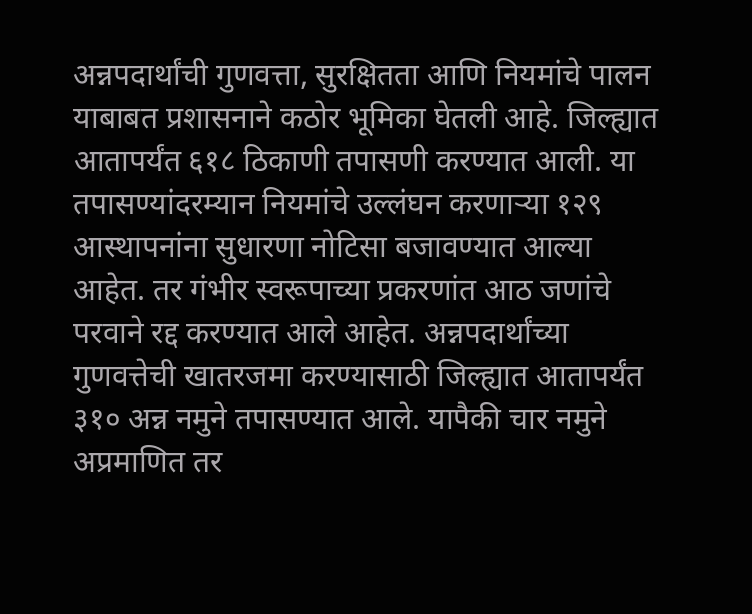अन्नपदार्थांची गुणवत्ता, सुरक्षितता आणि नियमांचे पालन याबाबत प्रशासनाने कठोर भूमिका घेतली आहे. जिल्ह्यात आतापर्यंत ६१८ ठिकाणी तपासणी करण्यात आली. या तपासण्यांदरम्यान नियमांचे उल्लंघन करणाऱ्या १२९ आस्थापनांना सुधारणा नोटिसा बजावण्यात आल्या आहेत. तर गंभीर स्वरूपाच्या प्रकरणांत आठ जणांचे परवाने रद्द करण्यात आले आहेत. अन्नपदार्थांच्या गुणवत्तेची खातरजमा करण्यासाठी जिल्ह्यात आतापर्यंत ३१० अन्न नमुने तपासण्यात आले. यापैकी चार नमुने अप्रमाणित तर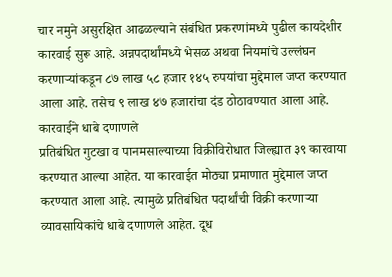चार नमुने असुरक्षित आढळल्याने संबंधित प्रकरणांमध्ये पुढील कायदेशीर कारवाई सुरू आहे. अन्नपदार्थांमध्ये भेसळ अथवा नियमांचे उल्लंघन करणाऱ्यांकडून ८७ लाख ५८ हजार १४५ रुपयांचा मुद्देमाल जप्त करण्यात आला आहे. तसेच ९ लाख ४७ हजारांचा दंड ठोठावण्यात आला आहे.
कारवाईने धाबे दणाणले
प्रतिबंधित गुटखा व पानमसाल्याच्या विक्रीविरोधात जिल्ह्यात ३९ कारवाया करण्यात आल्या आहेत. या कारवाईत मोठ्या प्रमाणात मुद्देमाल जप्त करण्यात आला आहे. त्यामुळे प्रतिबंधित पदार्थांची विक्री करणाऱ्या व्यावसायिकांचे धाबे दणाणले आहेत. दूध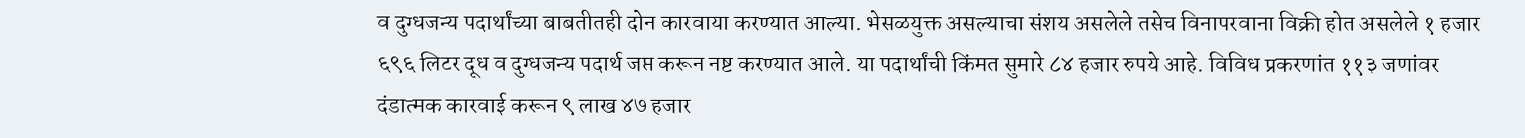व दुग्धजन्य पदार्थांच्या बाबतीतही दोन कारवाया करण्यात आल्या. भेसळयुक्त असल्याचा संशय असलेले तसेच विनापरवाना विक्री होत असलेले १ हजार ६९६ लिटर दूध व दुग्धजन्य पदार्थ जप्त करून नष्ट करण्यात आले. या पदार्थांची किंमत सुमारे ८४ हजार रुपये आहे. विविध प्रकरणांत ११३ जणांवर दंडात्मक कारवाई करून ९ लाख ४७ हजार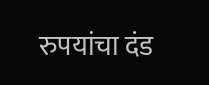रुपयांचा दंड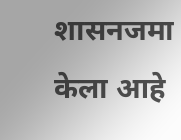शासनजमा केला आहे